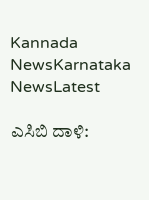Kannada NewsKarnataka NewsLatest

ಎಸಿಬಿ ದಾಳಿ: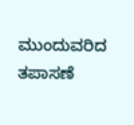ಮುಂದುವರಿದ ತಪಾಸಣೆ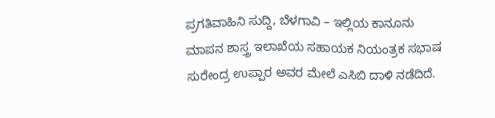ಪ್ರಗತಿವಾಹಿನಿ ಸುದ್ದಿ, ಬೆಳಗಾವಿ – ಇಲ್ಲಿಯ ಕಾನೂನು ಮಾಪನ ಶಾಸ್ತ್ರ ಇಲಾಖೆಯ ಸಹಾಯಕ ನಿಯಂತ್ರಕ ಸಭಾಷ ಸುರೇಂದ್ರ ಉಪ್ಪಾರ ಅವರ ಮೇಲೆ ಎಸಿಬಿ ದಾಳಿ ನಡೆದಿದೆ.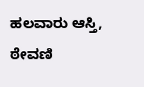ಹಲವಾರು ಆಸ್ತಿ, ಠೇವಣಿ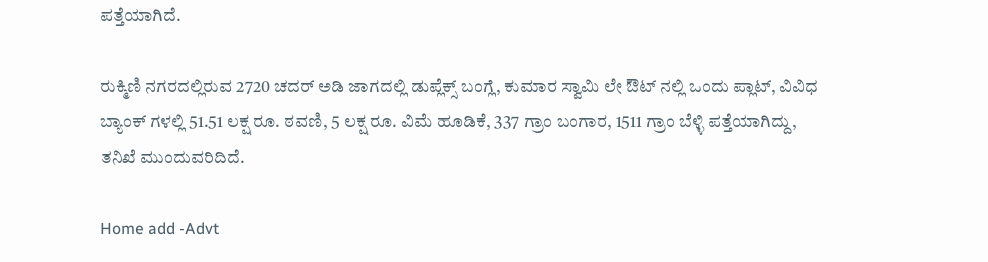ಪತ್ತೆಯಾಗಿದೆ.

ರುಕ್ಮಿಣಿ ನಗರದಲ್ಲಿರುವ 2720 ಚದರ್ ಅಡಿ ಜಾಗದಲ್ಲಿ ಡುಪ್ಲೆಕ್ಸ್ ಬಂಗ್ಲೆ, ಕುಮಾರ ಸ್ವಾಮಿ ಲೇ ಔಟ್ ನಲ್ಲಿ ಒಂದು ಪ್ಲಾಟ್, ವಿವಿಧ ಬ್ಯಾಂಕ್ ಗಳಲ್ಲಿ 51.51 ಲಕ್ಷ ರೂ. ಠವಣಿ, 5 ಲಕ್ಷ ರೂ. ವಿಮೆ ಹೂಡಿಕೆ, 337 ಗ್ರಾಂ ಬಂಗಾರ, 1511 ಗ್ರಾಂ ಬೆಳ್ಳಿ ಪತ್ತೆಯಾಗಿದ್ದು, ತನಿಖೆ ಮುಂದುವರಿದಿದೆ.

Home add -Advt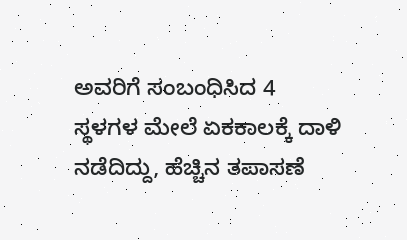ಅವರಿಗೆ ಸಂಬಂಧಿಸಿದ 4 ಸ್ಥಳಗಳ ಮೇಲೆ ಏಕಕಾಲಕ್ಕೆ ದಾಳಿ ನಡೆದಿದ್ದು, ಹೆಚ್ಚಿನ ತಪಾಸಣೆ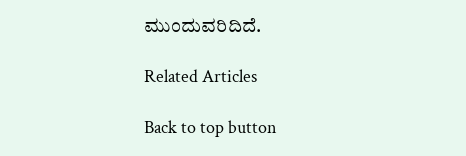ಮುಂದುವರಿದಿದೆ.

Related Articles

Back to top button